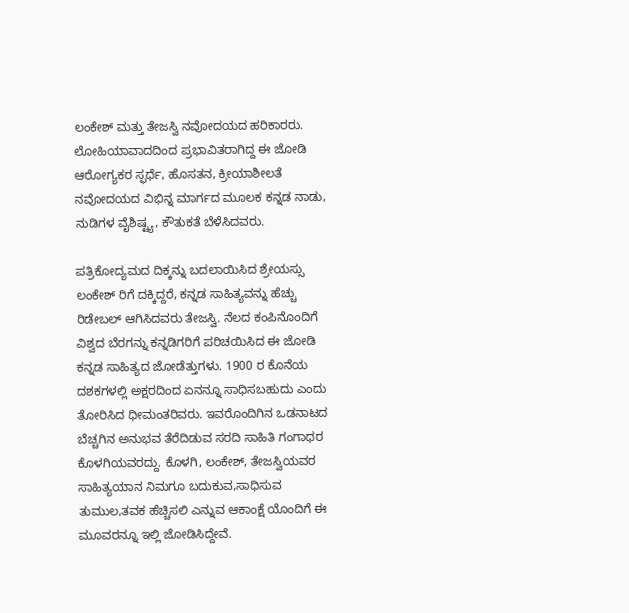ಲಂಕೇಶ್ ಮತ್ತು ತೇಜಸ್ವಿ ನವೋದಯದ ಹರಿಕಾರರು. ಲೋಹಿಯಾವಾದದಿಂದ ಪ್ರಭಾವಿತರಾಗಿದ್ದ ಈ ಜೋಡಿ ಆರೋಗ್ಯಕರ ಸ್ಫರ್ಧೆ, ಹೊಸತನ, ಕ್ರೀಯಾಶೀಲತೆ ನವೋದಯದ ವಿಭಿನ್ನ ಮಾರ್ಗದ ಮೂಲಕ ಕನ್ನಡ ನಾಡು, ನುಡಿಗಳ ವೈಶಿಷ್ಟ್ಯ, ಕೌತುಕತೆ ಬೆಳೆಸಿದವರು.

ಪತ್ರಿಕೋದ್ಯಮದ ದಿಕ್ಕನ್ನು ಬದಲಾಯಿಸಿದ ಶ್ರೇಯಸ್ಸು ಲಂಕೇಶ್ ರಿಗೆ ದಕ್ಕಿದ್ದರೆ, ಕನ್ನಡ ಸಾಹಿತ್ಯವನ್ನು ಹೆಚ್ಚು ರಿಡೇಬಲ್ ಆಗಿಸಿದವರು ತೇಜಸ್ವಿ. ನೆಲದ ಕಂಪಿನೊಂದಿಗೆ ವಿಶ್ವದ ಬೆರಗನ್ನು ಕನ್ನಡಿಗರಿಗೆ ಪರಿಚಯಿಸಿದ ಈ ಜೋಡಿ ಕನ್ನಡ ಸಾಹಿತ್ಯದ ಜೋಡೆತ್ತುಗಳು. 1900 ರ ಕೊನೆಯ ದಶಕಗಳಲ್ಲಿ ಅಕ್ಷರದಿಂದ ಏನನ್ನೂ ಸಾಧಿಸಬಹುದು ಎಂದು ತೋರಿಸಿದ ಧೀಮಂತರಿವರು. ಇವರೊಂದಿಗಿನ ಒಡನಾಟದ ಬೆಚ್ಚಗಿನ ಅನುಭವ ತೆರೆದಿಡುವ ಸರದಿ ಸಾಹಿತಿ ಗಂಗಾಧರ ಕೊಳಗಿಯವರದ್ದು. ಕೊಳಗಿ, ಲಂಕೇಶ್, ತೇಜಸ್ವಿಯವರ ಸಾಹಿತ್ಯಯಾನ ನಿಮಗೂ ಬದುಕುವ,ಸಾಧಿಸುವ ತುಮುಲ,ತವಕ ಹೆಚ್ಚಿಸಲಿ ಎನ್ನುವ ಆಕಾಂಕ್ಷೆ ಯೊಂದಿಗೆ ಈ ಮೂವರನ್ನೂ ಇಲ್ಲಿ ಜೋಡಿಸಿದ್ದೇವೆ.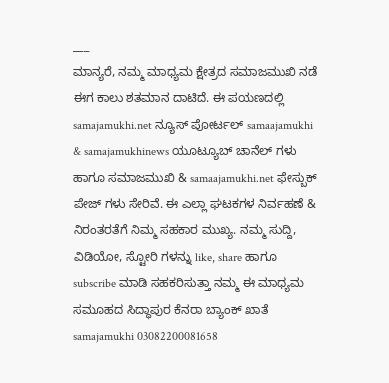___
ಮಾನ್ಯರೆ, ನಮ್ಮ ಮಾಧ್ಯಮ ಕ್ಷೇತ್ರದ ಸಮಾಜಮುಖಿ ನಡೆ ಈಗ ಕಾಲು ಶತಮಾನ ದಾಟಿದೆ. ಈ ಪಯಣದಲ್ಲಿ samajamukhi.net ನ್ಯೂಸ್ ಪೋರ್ಟಲ್ samaajamukhi & samajamukhinews ಯೂಟ್ಯೂಬ್ ಚಾನೆಲ್ ಗಳು ಹಾಗೂ ಸಮಾಜಮುಖಿ & samaajamukhi.net ಫೇಸ್ಬುಕ್ ಪೇಜ್ ಗಳು ಸೇರಿವೆ. ಈ ಎಲ್ಲಾ ಘಟಕಗಳ ನಿರ್ವಹಣೆ & ನಿರಂತರತೆಗೆ ನಿಮ್ಮ ಸಹಕಾರ ಮುಖ್ಯ. ನಮ್ಮ ಸುದ್ದಿ, ವಿಡಿಯೋ, ಸ್ಟೋರಿ ಗಳನ್ನು like, share ಹಾಗೂ subscribe ಮಾಡಿ ಸಹಕರಿಸುತ್ತಾ ನಮ್ಮ ಈ ಮಾಧ್ಯಮ ಸಮೂಹದ ಸಿದ್ಧಾಪುರ ಕೆನರಾ ಬ್ಯಾಂಕ್ ಖಾತೆ samajamukhi 03082200081658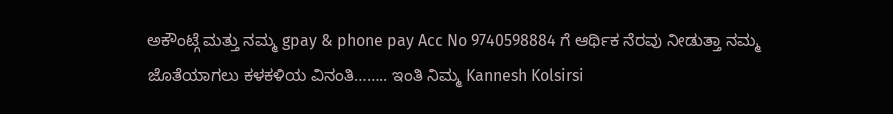ಅಕೌಂಟ್ಗೆ ಮತ್ತು ನಮ್ಮ gpay & phone pay Acc No 9740598884 ಗೆ ಆರ್ಥಿಕ ನೆರವು ನೀಡುತ್ತಾ ನಮ್ಮ ಜೊತೆಯಾಗಲು ಕಳಕಳಿಯ ವಿನಂತಿ…….. ಇಂತಿ ನಿಮ್ಮ Kannesh Kolsirsi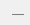___